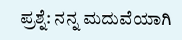ಪ್ರಶ್ನೆ: ನನ್ನ ಮದುವೆಯಾಗಿ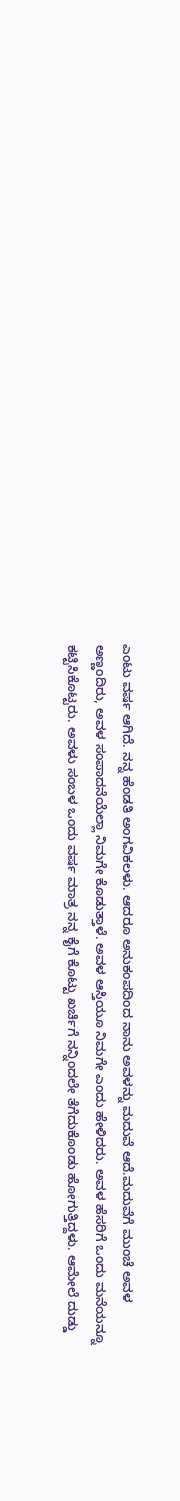ಎಂಟು ವರ್ಷ ಆಗಿದೆ. ನನ್ನ ಹೆಂಡತಿ ಅಂಗವಿಕಲಳು. ಆದರೂ ಅನುಕಂಪದಿಂದ ನಾನು ಅವಳನ್ನು ಮದುವೆ ಆದೆ.ಮದುವೆಗೆ ಮುಂಚೆ ಅವಳ ಅಣ್ಣಂದಿರು, ಅವಳ ಸಂಪಾದನೆಯೆಲ್ಲಾ ನಿಮಗೇ ಕೊಡುತ್ತಾಳೆ. ಅವಳ ಆಸ್ತಿಯೂ ನಿಮಗೇ ಎಂದು ಹೇಳಿದರು. ಅವಳ ಹೆಸರಿಗೆ ಒಂದು ಮನೆಯನ್ನೂ ಕಟ್ಟಿಸಿಕೊಟ್ಟರು. ಅವಳು ಸಂಬಳ ಒಂದು ವರ್ಷ ಮಾತ್ರ ನನ್ನ ಕೈಗೆ ಕೊಟ್ಟು ಖರ್ಚಿಗೆ ನನ್ನಿಂದಲೇ ತೆಗೆದುಕೊಂಡು ಹೋಗುತ್ತಿದ್ದಳು. ಆಮೇಲೆ ದುಡ್ಡು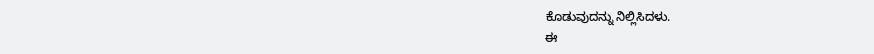ಕೊಡುವುದನ್ನು ನಿಲ್ಲಿಸಿದಳು.
ಈ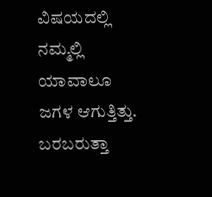ವಿಷಯದಲ್ಲಿ ನಮ್ಮಲ್ಲಿ ಯಾವಾಲೂ ಜಗಳ ಆಗುತ್ತಿತ್ತು. ಬರಬರುತ್ತಾ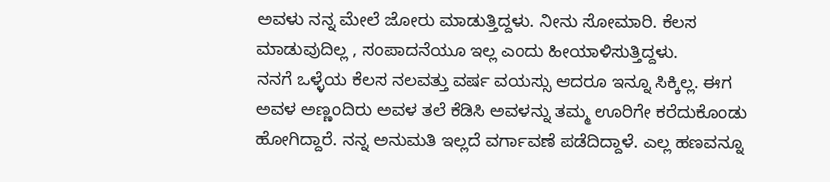ಅವಳು ನನ್ನ ಮೇಲೆ ಜೋರು ಮಾಡುತ್ತಿದ್ದಳು. ನೀನು ಸೋಮಾರಿ. ಕೆಲಸ ಮಾಡುವುದಿಲ್ಲ , ಸಂಪಾದನೆಯೂ ಇಲ್ಲ ಎಂದು ಹೀಯಾಳಿಸುತ್ತಿದ್ದಳು.
ನನಗೆ ಒಳ್ಳೆಯ ಕೆಲಸ ನಲವತ್ತು ವರ್ಷ ವಯಸ್ಸು ಆದರೂ ಇನ್ನೂ ಸಿಕ್ಕಿಲ್ಲ. ಈಗ ಅವಳ ಅಣ್ಣಂದಿರು ಅವಳ ತಲೆ ಕೆಡಿಸಿ ಅವಳನ್ನು ತಮ್ಮ ಊರಿಗೇ ಕರೆದುಕೊಂಡು ಹೋಗಿದ್ದಾರೆ. ನನ್ನ ಅನುಮತಿ ಇಲ್ಲದೆ ವರ್ಗಾವಣೆ ಪಡೆದಿದ್ದಾಳೆ. ಎಲ್ಲ ಹಣವನ್ನೂ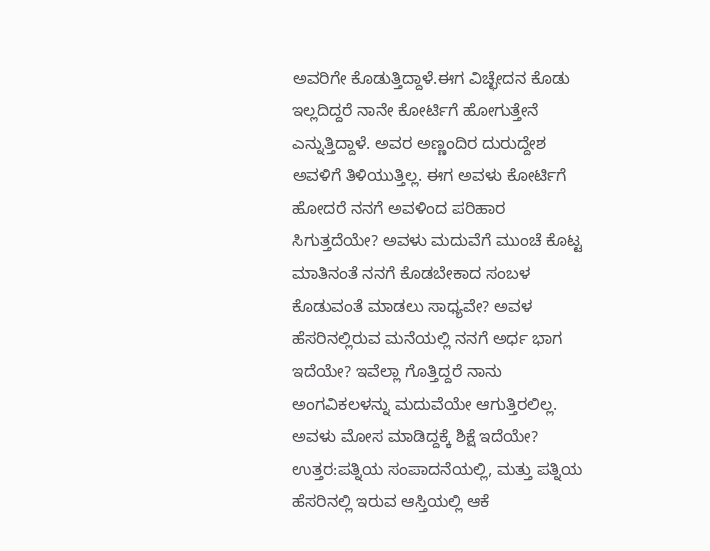ಅವರಿಗೇ ಕೊಡುತ್ತಿದ್ದಾಳೆ.ಈಗ ವಿಚ್ಛೇದನ ಕೊಡು ಇಲ್ಲದಿದ್ದರೆ ನಾನೇ ಕೋರ್ಟಿಗೆ ಹೋಗುತ್ತೇನೆ ಎನ್ನುತ್ತಿದ್ದಾಳೆ. ಅವರ ಅಣ್ಣಂದಿರ ದುರುದ್ದೇಶ ಅವಳಿಗೆ ತಿಳಿಯುತ್ತಿಲ್ಲ. ಈಗ ಅವಳು ಕೋರ್ಟಿಗೆ ಹೋದರೆ ನನಗೆ ಅವಳಿಂದ ಪರಿಹಾರ ಸಿಗುತ್ತದೆಯೇ? ಅವಳು ಮದುವೆಗೆ ಮುಂಚೆ ಕೊಟ್ಟ ಮಾತಿನಂತೆ ನನಗೆ ಕೊಡಬೇಕಾದ ಸಂಬಳ ಕೊಡುವಂತೆ ಮಾಡಲು ಸಾಧ್ಯವೇ? ಅವಳ ಹೆಸರಿನಲ್ಲಿರುವ ಮನೆಯಲ್ಲಿ ನನಗೆ ಅರ್ಧ ಭಾಗ ಇದೆಯೇ? ಇವೆಲ್ಲಾ ಗೊತ್ತಿದ್ದರೆ ನಾನು ಅಂಗವಿಕಲಳನ್ನು ಮದುವೆಯೇ ಆಗುತ್ತಿರಲಿಲ್ಲ. ಅವಳು ಮೋಸ ಮಾಡಿದ್ದಕ್ಕೆ ಶಿಕ್ಷೆ ಇದೆಯೇ?
ಉತ್ತರ:ಪತ್ನಿಯ ಸಂಪಾದನೆಯಲ್ಲಿ, ಮತ್ತು ಪತ್ನಿಯ ಹೆಸರಿನಲ್ಲಿ ಇರುವ ಆಸ್ತಿಯಲ್ಲಿ ಆಕೆ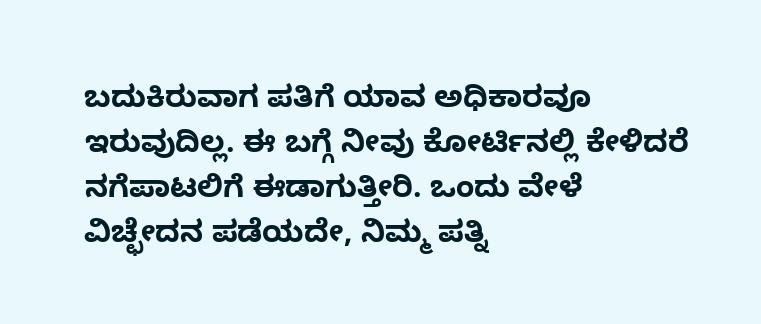ಬದುಕಿರುವಾಗ ಪತಿಗೆ ಯಾವ ಅಧಿಕಾರವೂ ಇರುವುದಿಲ್ಲ. ಈ ಬಗ್ಗೆ ನೀವು ಕೋರ್ಟಿನಲ್ಲಿ ಕೇಳಿದರೆ ನಗೆಪಾಟಲಿಗೆ ಈಡಾಗುತ್ತೀರಿ. ಒಂದು ವೇಳೆ ವಿಚ್ಛೇದನ ಪಡೆಯದೇ, ನಿಮ್ಮ ಪತ್ನಿ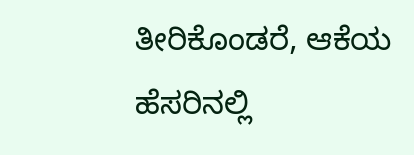ತೀರಿಕೊಂಡರೆ, ಆಕೆಯ ಹೆಸರಿನಲ್ಲಿ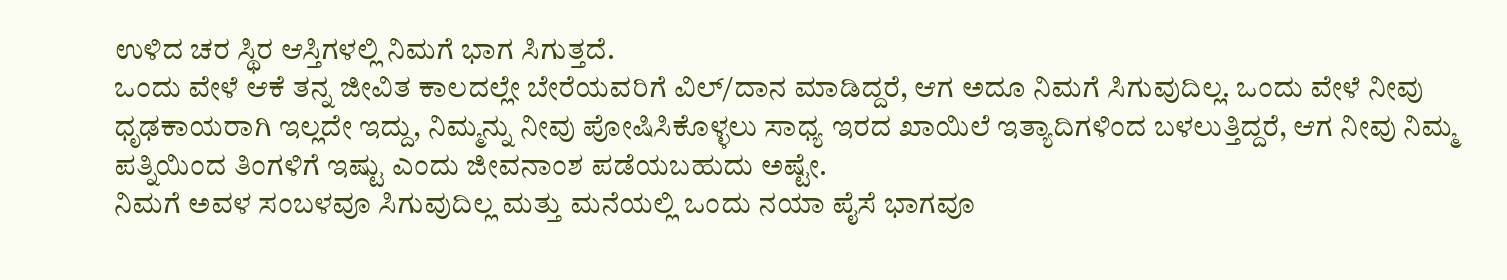ಉಳಿದ ಚರ ಸ್ಥಿರ ಆಸ್ತಿಗಳಲ್ಲಿ ನಿಮಗೆ ಭಾಗ ಸಿಗುತ್ತದೆ.
ಒಂದು ವೇಳೆ ಆಕೆ ತನ್ನ ಜೀವಿತ ಕಾಲದಲ್ಲೇ ಬೇರೆಯವರಿಗೆ ವಿಲ್/ದಾನ ಮಾಡಿದ್ದರೆ, ಆಗ ಅದೂ ನಿಮಗೆ ಸಿಗುವುದಿಲ್ಲ. ಒಂದು ವೇಳೆ ನೀವು ಧೃಢಕಾಯರಾಗಿ ಇಲ್ಲದೇ ಇದ್ದು, ನಿಮ್ಮನ್ನು ನೀವು ಪೋಷಿಸಿಕೊಳ್ಳಲು ಸಾಧ್ಯ ಇರದ ಖಾಯಿಲೆ ಇತ್ಯಾದಿಗಳಿಂದ ಬಳಲುತ್ತಿದ್ದರೆ, ಆಗ ನೀವು ನಿಮ್ಮ ಪತ್ನಿಯಿಂದ ತಿಂಗಳಿಗೆ ಇಷ್ಟು ಎಂದು ಜೀವನಾಂಶ ಪಡೆಯಬಹುದು ಅಷ್ಟೇ.
ನಿಮಗೆ ಅವಳ ಸಂಬಳವೂ ಸಿಗುವುದಿಲ್ಲ ಮತ್ತು ಮನೆಯಲ್ಲಿ ಒಂದು ನಯಾ ಪೈಸೆ ಭಾಗವೂ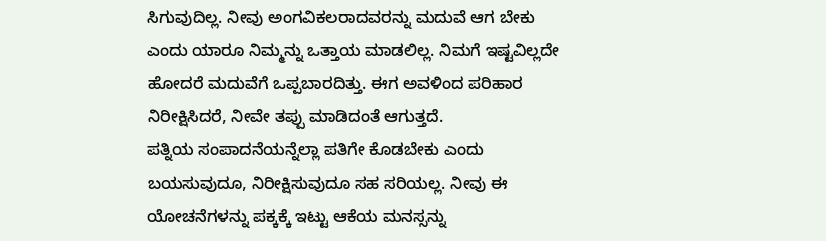ಸಿಗುವುದಿಲ್ಲ. ನೀವು ಅಂಗವಿಕಲರಾದವರನ್ನು ಮದುವೆ ಆಗ ಬೇಕು ಎಂದು ಯಾರೂ ನಿಮ್ಮನ್ನು ಒತ್ತಾಯ ಮಾಡಲಿಲ್ಲ. ನಿಮಗೆ ಇಷ್ಟವಿಲ್ಲದೇ ಹೋದರೆ ಮದುವೆಗೆ ಒಪ್ಪಬಾರದಿತ್ತು. ಈಗ ಅವಳಿಂದ ಪರಿಹಾರ ನಿರೀಕ್ಷಿಸಿದರೆ, ನೀವೇ ತಪ್ಪು ಮಾಡಿದಂತೆ ಆಗುತ್ತದೆ.
ಪತ್ನಿಯ ಸಂಪಾದನೆಯನ್ನೆಲ್ಲಾ ಪತಿಗೇ ಕೊಡಬೇಕು ಎಂದು ಬಯಸುವುದೂ, ನಿರೀಕ್ಷಿಸುವುದೂ ಸಹ ಸರಿಯಲ್ಲ. ನೀವು ಈ ಯೋಚನೆಗಳನ್ನು ಪಕ್ಕಕ್ಕೆ ಇಟ್ಟು ಆಕೆಯ ಮನಸ್ಸನ್ನು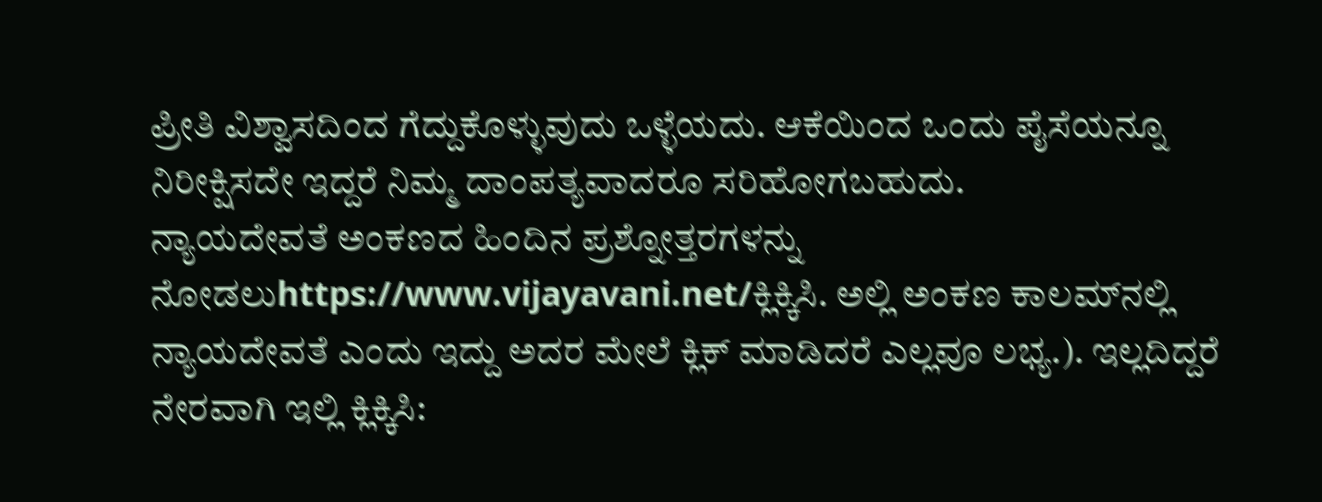ಪ್ರೀತಿ ವಿಶ್ವಾಸದಿಂದ ಗೆದ್ದುಕೊಳ್ಳುವುದು ಒಳ್ಳೆಯದು. ಆಕೆಯಿಂದ ಒಂದು ಪೈಸೆಯನ್ನೂ ನಿರೀಕ್ಷಿಸದೇ ಇದ್ದರೆ ನಿಮ್ಮ ದಾಂಪತ್ಯವಾದರೂ ಸರಿಹೋಗಬಹುದು.
ನ್ಯಾಯದೇವತೆ ಅಂಕಣದ ಹಿಂದಿನ ಪ್ರಶ್ನೋತ್ತರಗಳನ್ನು ನೋಡಲುhttps://www.vijayavani.net/ಕ್ಲಿಕ್ಕಿಸಿ. ಅಲ್ಲಿ ಅಂಕಣ ಕಾಲಮ್‌ನಲ್ಲಿ ನ್ಯಾಯದೇವತೆ ಎಂದು ಇದ್ದು ಅದರ ಮೇಲೆ ಕ್ಲಿಕ್‌ ಮಾಡಿದರೆ ಎಲ್ಲವೂ ಲಭ್ಯ.). ಇಲ್ಲದಿದ್ದರೆ ನೇರವಾಗಿ ಇಲ್ಲಿ ಕ್ಲಿಕ್ಕಿಸಿ: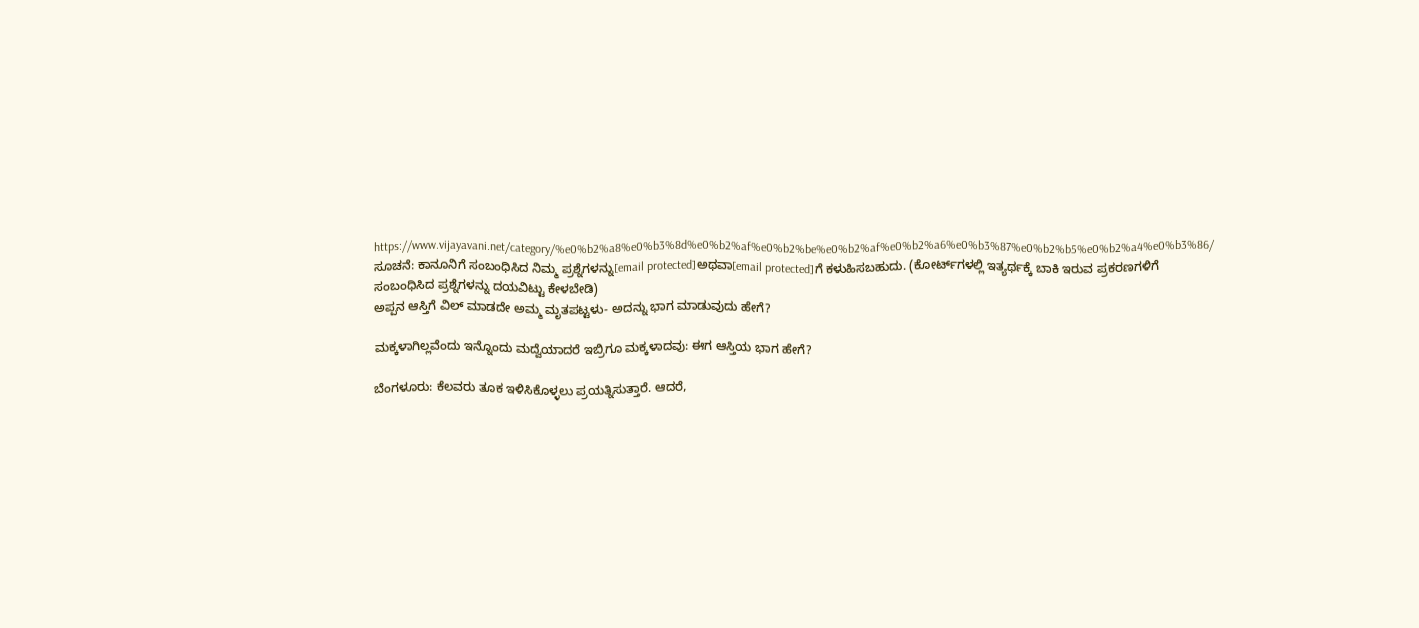https://www.vijayavani.net/category/%e0%b2%a8%e0%b3%8d%e0%b2%af%e0%b2%be%e0%b2%af%e0%b2%a6%e0%b3%87%e0%b2%b5%e0%b2%a4%e0%b3%86/
ಸೂಚನೆ: ಕಾನೂನಿಗೆ ಸಂಬಂಧಿಸಿದ ನಿಮ್ಮ ಪ್ರಶ್ನೆಗಳನ್ನು[email protected]ಅಥವಾ[email protected]ಗೆ ಕಳುಹಿಸಬಹುದು. (ಕೋರ್ಟ್‌ಗಳಲ್ಲಿ ಇತ್ಯರ್ಥಕ್ಕೆ ಬಾಕಿ ಇರುವ ಪ್ರಕರಣಗಳಿಗೆ ಸಂಬಂಧಿಸಿದ ಪ್ರಶ್ನೆಗಳನ್ನು ದಯವಿಟ್ಟು ಕೇಳಬೇಡಿ)
ಅಪ್ಪನ ಆಸ್ತಿಗೆ ವಿಲ್‌ ಮಾಡದೇ ಅಮ್ಮ ಮೃತಪಟ್ಟಳು- ಅದನ್ನು ಭಾಗ ಮಾಡುವುದು ಹೇಗೆ?

ಮಕ್ಕಳಾಗಿಲ್ಲವೆಂದು ಇನ್ನೊಂದು ಮದ್ವೆಯಾದರೆ ಇಬ್ರಿಗೂ ಮಕ್ಕಳಾದವು: ಈಗ ಆಸ್ತಿಯ ಭಾಗ ಹೇಗೆ?

ಬೆಂಗಳೂರು: ಕೆಲವರು ತೂಕ ಇಳಿಸಿಕೊಳ್ಳಲು ಪ್ರಯತ್ನಿಸುತ್ತಾರೆ. ಆದರೆ,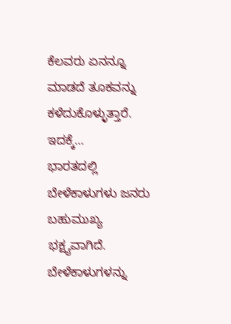ಕೆಲವರು ಏನನ್ನೂ ಮಾಡದೆ ತೂಕವನ್ನು ಕಳೆದುಕೊಳ್ಳುತ್ತಾರೆ. ಇದಕ್ಕೆ…
ಭಾರತದಲ್ಲಿ ಬೇಳೆಕಾಳುಗಳು ಜನರು ಬಹುಮುಖ್ಯ ಭಕ್ಷ್ಯವಾಗಿದೆ. ಬೇಳೆಕಾಳುಗಳನ್ನು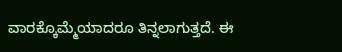ವಾರಕ್ಕೊಮ್ಮೆಯಾದರೂ ತಿನ್ನಲಾಗುತ್ತದೆ. ಈ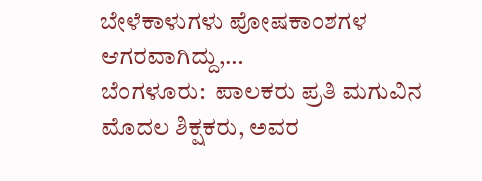ಬೇಳೆಕಾಳುಗಳು ಪೋಷಕಾಂಶಗಳ ಆಗರವಾಗಿದ್ದು,…
ಬೆಂಗಳೂರು:  ಪಾಲಕರು ಪ್ರತಿ ಮಗುವಿನ ಮೊದಲ ಶಿಕ್ಷಕರು, ಅವರ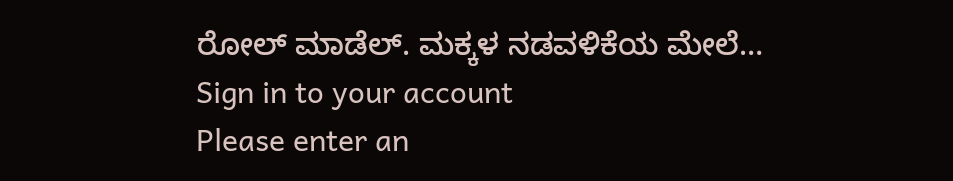ರೋಲ್ ಮಾಡೆಲ್. ಮಕ್ಕಳ ನಡವಳಿಕೆಯ ಮೇಲೆ…
Sign in to your account
Please enter an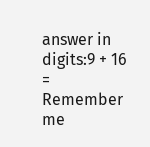answer in digits:9 + 16 =
Remember me